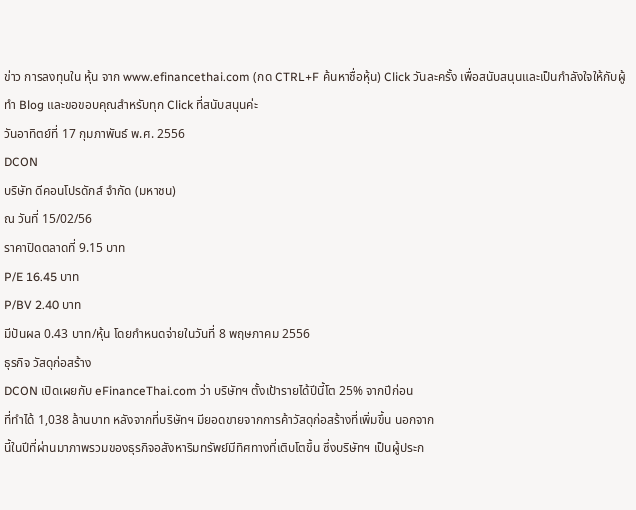ข่าว การลงทุนใน หุ้น จาก www.efinancethai.com (กด CTRL+F ค้นหาชื่อหุ้น) Click วันละครั้ง เพื่อสนับสนุนและเป็นกำลังใจให้กับผู้ทำ Blog และขอขอบคุณสำหรับทุก Click ที่สนับสนุนค่ะ
วันอาทิตย์ที่ 17 กุมภาพันธ์ พ.ศ. 2556
DCON
บริษัท ดีคอนโปรดักส์ จำกัด (มหาชน)
ณ วันที่ 15/02/56
ราคาปิดตลาดที่ 9.15 บาท
P/E 16.45 บาท
P/BV 2.40 บาท
มีปันผล 0.43 บาท/หุ้น โดยกำหนดจ่ายในวันที่ 8 พฤษภาคม 2556
ธุรกิจ วัสดุก่อสร้าง
DCON เปิดเผยกับ eFinanceThai.com ว่า บริษัทฯ ตั้งเป้ารายได้ปีนี้โต 25% จากปีก่อน
ที่ทำได้ 1,038 ล้านบาท หลังจากที่บริษัทฯ มียอดขายจากการค้าวัสดุก่อสร้างที่เพิ่มขึ้น นอกจาก
นี้ในปีที่ผ่านมาภาพรวมของธุรกิจอสังหาริมทรัพย์มีทิศทางที่เติบโตขึ้น ซึ่งบริษัทฯ เป็นผู้ประก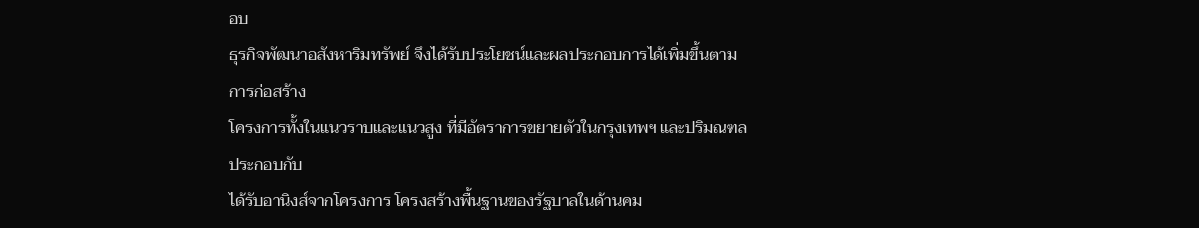อบ
ธุรกิจพัฒนาอสังหาริมทรัพย์ จึงได้รับประโยชน์และผลประกอบการได้เพิ่มขึ้นตามการก่อสร้าง
โครงการทั้งในแนวราบและแนวสูง ที่มีอัตราการขยายตัวในกรุงเทพฯ และปริมณฑล ประกอบกับ
ได้รับอานิงส์จากโครงการ โครงสร้างพื้นฐานของรัฐบาลในด้านคม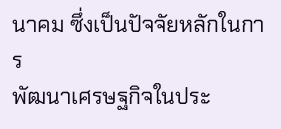นาคม ซึ่งเป็นปัจจัยหลักในการ
พัฒนาเศรษฐกิจในประ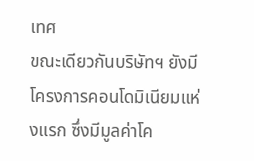เทศ
ขณะเดียวกันบริษัทฯ ยังมีโครงการคอนโดมิเนียมแห่งแรก ซึ่งมีมูลค่าโค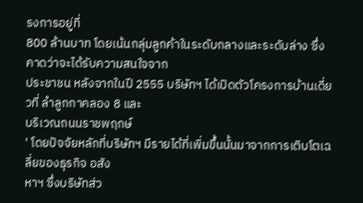รงการอยู่ที่
800 ล้านบาท โดยเน้นกลุ่มลูกค้าในระดับกลางและระดับล่าง ซึ่งคาดว่าจะได้รับความสนใจจาก
ประชาชน หลังจากในปี 2555 บริษัทฯ ได้เปิดตัวโครงการบ้านเดี่ยวที่ ลำลูกกาคลอง 8 และ
บริเวณถนนราชพฤกษ์
' โดยปัจจัยหลักที่บริษัทฯ มีรายได้ที่เพิ่มขึ้นนั้นมาจากการเติบโตเฉลี่ยของธุรกิจ อสัง
หาฯ ซึ่งบริษัทส่ว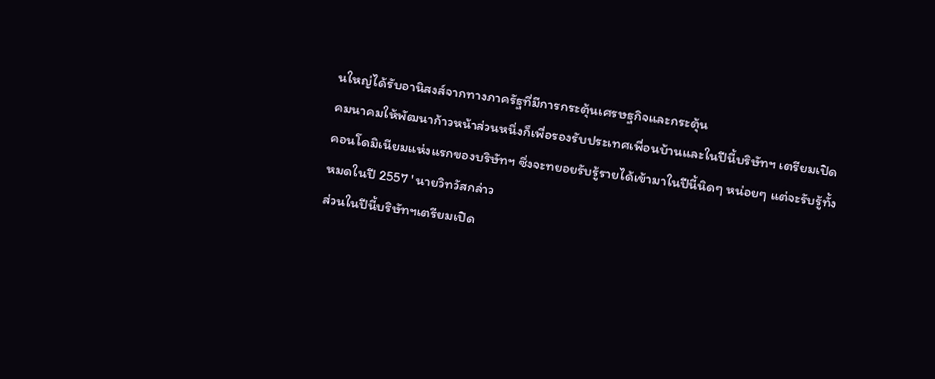นใหญ่ได้รับอานิสงส์จากทางภาครัฐที่มีการกระตุ้นเศรษฐกิจและกระตุ้น
คมนาคมให้พัฒนาก้าวหน้าส่วนหนึ่งก็เพื่อรองรับประเทศเพื่อนบ้านและในปีนี้บริษัทฯ เตรียมเปิด
คอนโดมิเนียมแห่งแรกของบริษัทฯ ซึ่งจะทยอยรับรู้รายได้เข้ามาในปีนี้นิดๆ หน่อยๆ แต่จะรับรู้ทั้ง
หมดในปี 2557 ' นายวิทวัสกล่าว
ส่วนในปีนี้บริษัทฯเตรียมเปิด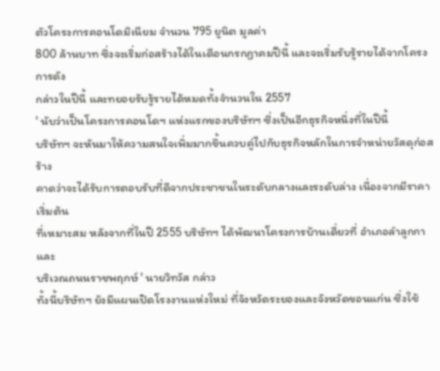ตัวโครงการคอนโดมิเนียม จำนวน 795 ยูนิต มูลค่า
800 ล้านบาท ซึ่งจะเริ่มก่อสร้างได้ในเดือนกรกฏาคมปีนี้ และจะเริ่มรับรู้รายได้จากโครงการดัง
กล่าวในปีนี้ และทยอยรับรู้รายได้หมดทั้งจำนวนใน 2557
' นับว่าเป็นโครงการคอนโดฯ แห่งแรกของบริษัทฯ ซึ่งเป็นอีกธุรกิจหนึ่งที่ในปีนี้
บริษัทฯ จะหันมาให้ความสนใจเพิ่มมากขึ้นควบคู่ไปกับธุรกิจหลักในการจำหน่ายวัสดุก่อสร้าง
คาดว่าจะได้รับการตอบรับที่ดีจากประชาชนในระดับกลางและระดับล่าง เนื่องจากมีราคาเริ่มต้น
ที่เหมาะสม หลังจากที่ในปี 2555 บริษัทฯ ได้พัฒนาโครงการบ้านเดี่ยวที่ อำเภอลำลูกกาและ
บริเวณถนนราชพฤกษ์ ' นายวิทวัส กล่าว
ทั้งนี้บริษัทฯ ยังมีแผนเปิดโรงงานแห่งใหม่ ที่จังหวัดระยองและจังหวัดขอนแก่น ซึ่งใช้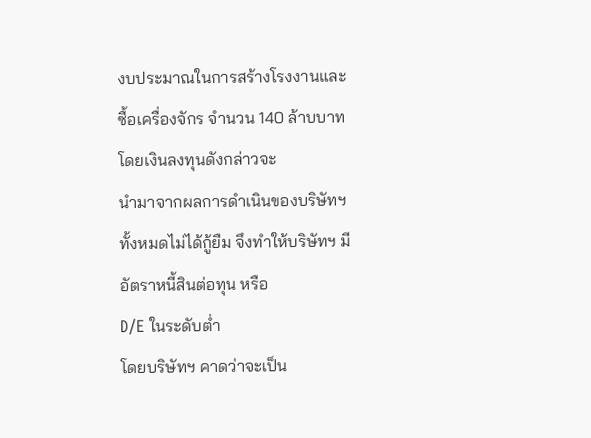งบประมาณในการสร้างโรงงานและซื้อเครื่องจักร จำนวน 140 ล้าบบาท โดยเงินลงทุนดังกล่าวจะ
นำมาจากผลการดำเนินของบริษัทฯ ทั้งหมดไม่ได้กู้ยืม จึงทำให้บริษัทฯ มีอัตราหนี้สินต่อทุน หรือ
D/E ในระดับต่ำ
โดยบริษัทฯ คาดว่าจะเป็น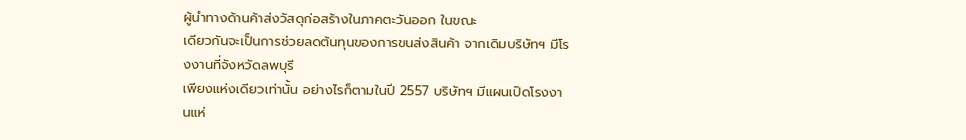ผู้นำทางด้านค้าส่งวัสดุก่อสร้างในภาคตะวันออก ในขณะ
เดียวกันจะเป็นการช่วยลดต้นทุนของการขนส่งสินค้า จากเดิมบริษัทฯ มีโรงงานที่จังหวัดลพบุรี
เพียงแห่งเดียวเท่านั้น อย่างไรก็ตามในปี 2557 บริษัทฯ มีแผนเปิดโรงงานแห่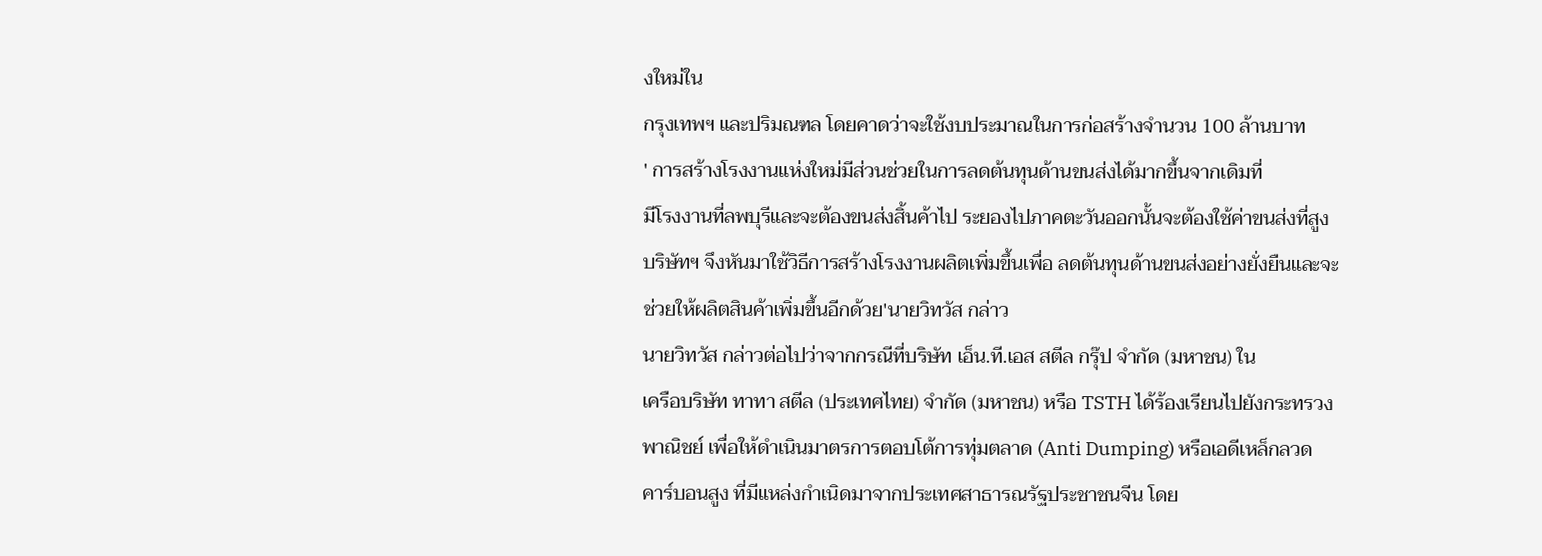งใหม่ใน
กรุงเทพฯ และปริมณฑล โดยคาดว่าจะใช้งบประมาณในการก่อสร้างจำนวน 100 ล้านบาท
' การสร้างโรงงานแห่งใหม่มีส่วนช่วยในการลดต้นทุนด้านขนส่งได้มากขึ้นจากเดิมที่
มีโรงงานที่ลพบุรีและจะต้องขนส่งสิ้นค้าไป ระยองไปภาคตะวันออกนั้นจะต้องใช้ค่าขนส่งที่สูง
บริษัทฯ จึงหันมาใช้วิธีการสร้างโรงงานผลิตเพิ่มขึ้นเพื่อ ลดต้นทุนด้านขนส่งอย่างยั่งยืนและจะ
ช่วยให้ผลิตสินค้าเพิ่มขึ้นอีกด้วย'นายวิทวัส กล่าว
นายวิทวัส กล่าวต่อไปว่าจากกรณีที่บริษัท เอ็น.ที.เอส สตีล กรุ๊ป จำกัด (มหาชน) ใน
เครือบริษัท ทาทา สตีล (ประเทศไทย) จำกัด (มหาชน) หรือ TSTH ได้ร้องเรียนไปยังกระทรวง
พาณิชย์ เพื่อให้ดำเนินมาตรการตอบโต้การทุ่มตลาด (Anti Dumping) หรือเอดีเหล็กลวด
คาร์บอนสูง ที่มีแหล่งกำเนิดมาจากประเทศสาธารณรัฐประชาชนจีน โดย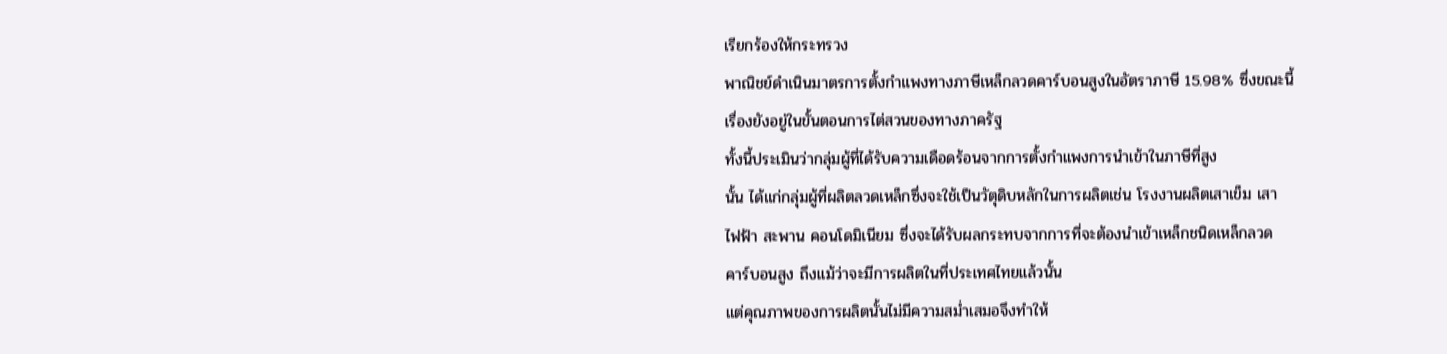เรียกร้องให้กระทรวง
พาณิชย์ดำเนินมาตรการตั้งกำแพงทางภาษีเหล็กลวดคาร์บอนสูงในอัตราภาษี 15.98% ซึ่งขณะนี้
เรื่องยังอยู่ในขั้นตอนการไต่สวนของทางภาครัฐ
ทั้งนี้ประเมินว่ากลุ่มผู้ที่ได้รับความเดือดร้อนจากการตั้งกำแพงการนำเข้าในภาษีที่สูง
นั้น ได้แก่กลุ่มผู้ที่ผลิตลวดเหล็กซึ่งจะใช้เป็นวัตุดิบหลักในการผลิตเช่น โรงงานผลิตเสาเข็ม เสา
ไฟฟ้า สะพาน คอนโดมิเนียม ซึ่งจะได้รับผลกระทบจากการที่จะต้องนำเข้าเหล็กชนิดเหล็กลวด
คาร์บอนสูง ถึงแม้ว่าจะมีการผลิตในที่ประเทศไทยแล้วนั้น
แต่คุณภาพของการผลิตนั้นไม่มีความสม่ำเสมอจึงทำให้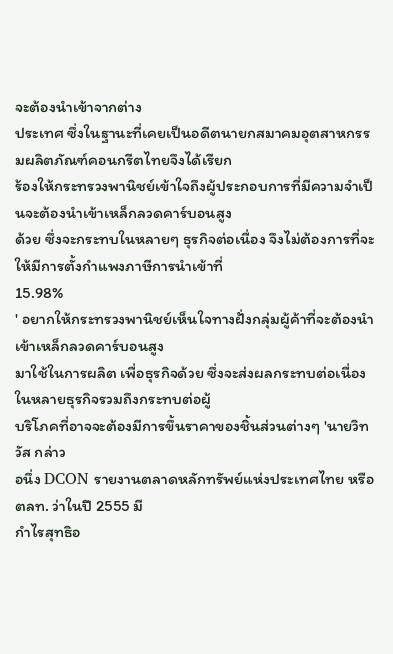จะต้องนำเข้าจากต่าง
ประเทศ ซึ่งในฐานะที่เคยเป็นอดีตนายกสมาคมอุตสาหกรรมผลิตภัณฑ์คอนกรีตไทยจึงได้เรียก
ร้องให้กระทรวงพานิชย์เข้าใจถึงผู้ประกอบการที่มีความจำเป็นจะต้องนำเข้าเหล็กลวดคาร์บอนสูง
ด้วย ซึ่งจะกระทบในหลายๆ ธุรกิจต่อเนื่อง จึงไม่ต้องการที่จะให้มีการตั้งกำแพงภาษีการนำเข้าที่
15.98%
' อยากให้กระทรวงพานิชย์เห็นใจทางฝั่งกลุ่มผู้ค้าที่จะต้องนำเข้าเหล็กลวดคาร์บอนสูง
มาใช้ในการผลิต เพื่อธุรกิจด้วย ซึ่งจะส่งผลกระทบต่อเนื่องในหลายธุรกิจรวมถึงกระทบต่อผู้
บริโภคที่อาจจะต้องมีการขึ้นราคาของชิ้นส่วนต่างๆ 'นายวิทวัส กล่าว
อนึ่ง DCON รายงานตลาดหลักทรัพย์แห่งประเทศไทย หรือ ตลท. ว่าในปี 2555 มี
กำไรสุทธิอ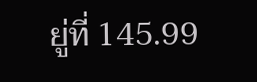ยู่ที่ 145.99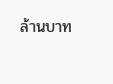ล้านบาท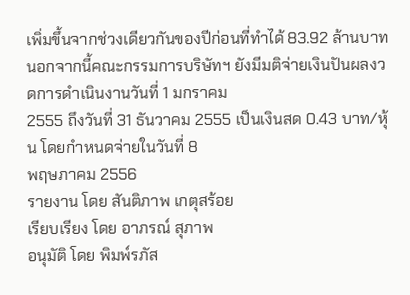เพิ่มขึ้นจากช่วงเดียวกันของปีก่อนที่ทำได้ 83.92 ล้านบาท
นอกจากนี้คณะกรรมการบริษัทฯ ยังมีมติจ่ายเงินปันผลงวดการดำเนินงานวันที่ 1 มกราคม
2555 ถึงวันที่ 31 ธันวาคม 2555 เป็นเงินสด 0.43 บาท/หุ้น โดยกำหนดจ่ายในวันที่ 8
พฤษภาคม 2556
รายงาน โดย สันติภาพ เกตุสร้อย
เรียบเรียง โดย อาภรณ์ สุภาพ
อนุมัติ โดย พิมพ์รภัส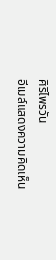ศิริไพรวัน
อีเมล์แสดงความคิดเห็น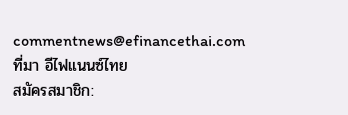commentnews@efinancethai.com
ที่มา อีไฟแนนซ์ไทย
สมัครสมาชิก: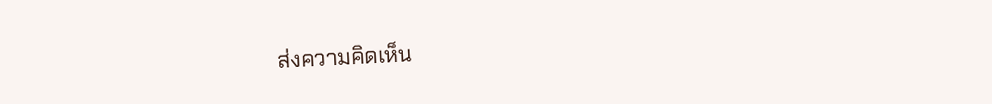ส่งความคิดเห็น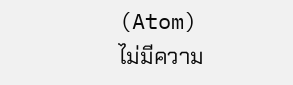(Atom)
ไม่มีความ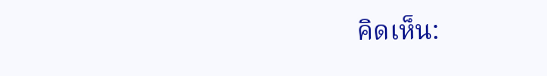คิดเห็น: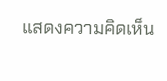แสดงความคิดเห็น